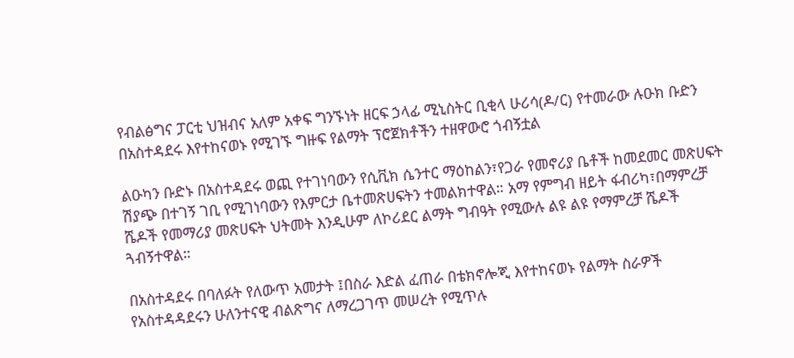የብልፅግና ፓርቲ ህዝብና አለም አቀፍ ግንኙነት ዘርፍ ኃላፊ ሚኒስትር ቢቂላ ሁሪሳ(ዶ/ር) የተመራው ሉዑክ ቡድን በአስተዳደሩ እየተከናወኑ የሚገኙ ግዙፍ የልማት ፕሮጀክቶችን ተዘዋውሮ ጎብኝቷል

ልዑካን ቡድኑ በአስተዳደሩ ወጪ የተገነባውን የሲቪክ ሴንተር ማዕከልን፣የጋራ የመኖሪያ ቤቶች ከመደመር መጽሀፍት ሽያጭ በተገኝ ገቢ የሚገነባውን የእምርታ ቤተመጽሀፍትን ተመልክተዋል። አማ የምግብ ዘይት ፋብሪካ፣በማምረቻ ሼዶች የመማሪያ መጽሀፍት ህትመት እንዲሁም ለኮሪደር ልማት ግብዓት የሚውሉ ልዩ ልዩ የማምረቻ ሼዶች ጓብኝተዋል።

በአስተዳደሩ በባለፉት የለውጥ አመታት ፤በስራ እድል ፈጠራ በቴክኖሎጂ እየተከናወኑ የልማት ስራዎች የአስተዳዳደሩን ሁለንተናዊ ብልጽግና ለማረጋገጥ መሠረት የሚጥሉ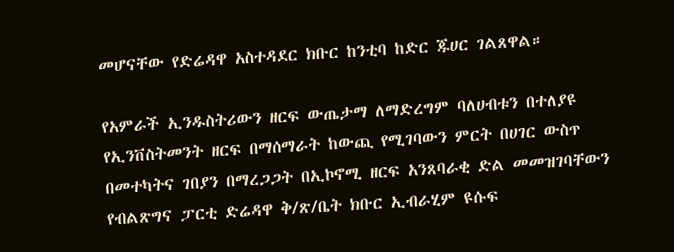መሆናቸው የድሬዳዋ አስተዳደር ክቡር ከንቲባ ከድር ጁሀር ገልጸዋል።

የአምራች ኢንዱስትሪውን ዘርፍ ውጤታማ ለማድረግም ባለሀብቱን በተለያዩ የኢንቨስትመንት ዘርፍ በማሰማራት ከውጪ የሚገባውን ምርት በሀገር ውስጥ በመተካትና ገበያን በማረጋጋት በኢኮኖሚ ዘርፍ አንጸባራቂ ድል መመዝገባቸውን የብልጽግና ፓርቲ ድሬዳዋ ቅ/ጽ/ቤት ክቡር ኢብራሂም ዩሱፍ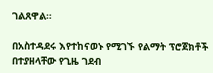ገልጸዋል።

በአስተዳደሩ እየተከናወኑ የሚገኙ የልማት ፕሮጀክቶች በተያዘላቸው የጊዜ ገደብ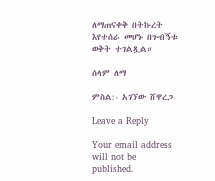ለማጠናቀቅ በትኩረት እየተሰራ መሆኑ በጉብኝቱ ወቅት ተገልጿል።

ሰላም ለማ

ምስል:- አገኘው ሸዋረጋ

Leave a Reply

Your email address will not be published.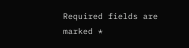Required fields are marked *